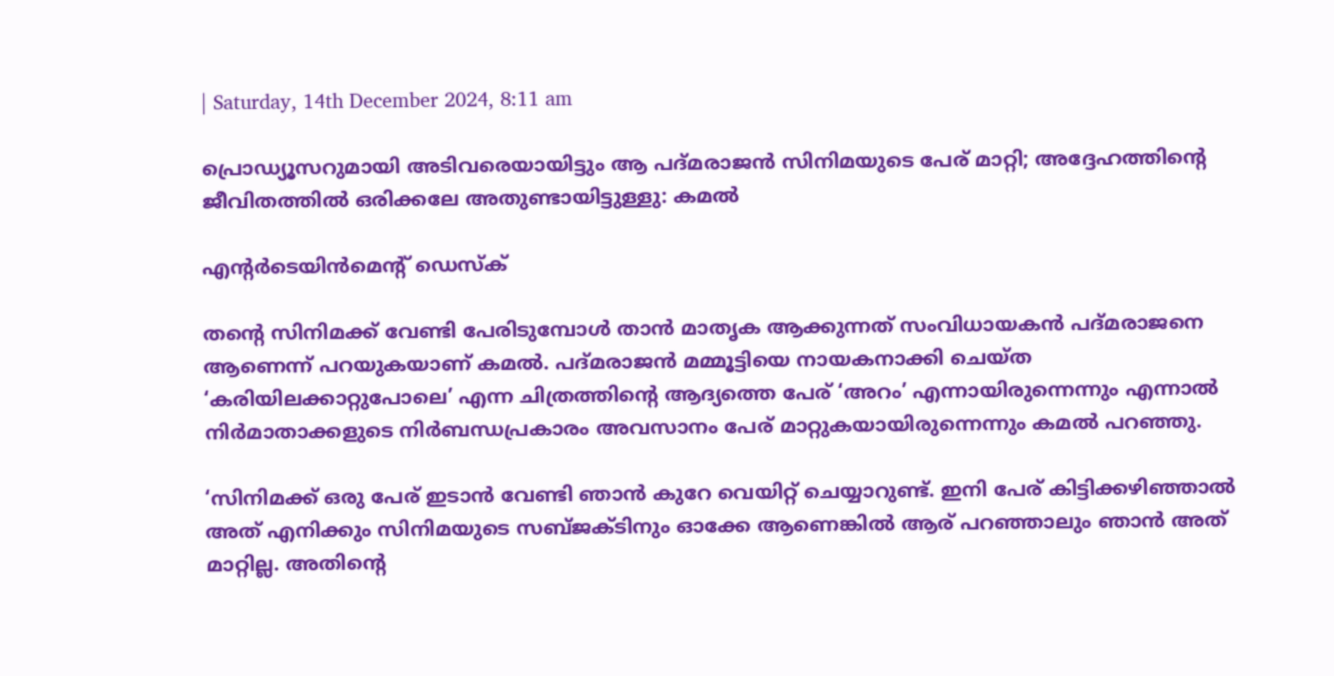| Saturday, 14th December 2024, 8:11 am

പ്രൊഡ്യൂസറുമായി അടിവരെയായിട്ടും ആ പദ്മരാജന്‍ സിനിമയുടെ പേര് മാറ്റി; അദ്ദേഹത്തിന്റെ ജീവിതത്തില്‍ ഒരിക്കലേ അതുണ്ടായിട്ടുള്ളു: കമല്‍

എന്റര്‍ടെയിന്‍മെന്റ് ഡെസ്‌ക്

തന്റെ സിനിമക്ക് വേണ്ടി പേരിടുമ്പോള്‍ താന്‍ മാതൃക ആക്കുന്നത് സംവിധായകന്‍ പദ്മരാജനെ ആണെന്ന് പറയുകയാണ് കമല്‍. പദ്മരാജന്‍ മമ്മൂട്ടിയെ നായകനാക്കി ചെയ്ത ‘കരിയിലക്കാറ്റുപോലെ’ എന്ന ചിത്രത്തിന്റെ ആദ്യത്തെ പേര് ‘അറം’ എന്നായിരുന്നെന്നും എന്നാല്‍ നിര്‍മാതാക്കളുടെ നിര്‍ബന്ധപ്രകാരം അവസാനം പേര് മാറ്റുകയായിരുന്നെന്നും കമല്‍ പറഞ്ഞു.

‘സിനിമക്ക് ഒരു പേര് ഇടാന്‍ വേണ്ടി ഞാന്‍ കുറേ വെയിറ്റ് ചെയ്യാറുണ്ട്. ഇനി പേര് കിട്ടിക്കഴിഞ്ഞാല്‍ അത് എനിക്കും സിനിമയുടെ സബ്ജക്ടിനും ഓക്കേ ആണെങ്കില്‍ ആര് പറഞ്ഞാലും ഞാന്‍ അത് മാറ്റില്ല. അതിന്റെ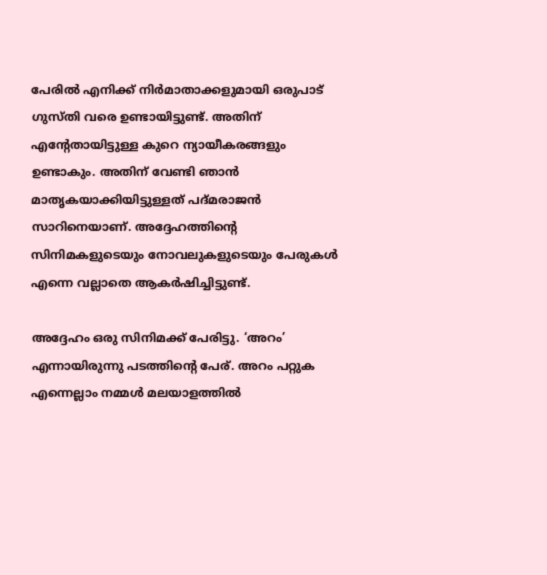പേരില്‍ എനിക്ക് നിര്‍മാതാക്കളുമായി ഒരുപാട് ഗുസ്തി വരെ ഉണ്ടായിട്ടുണ്ട്. അതിന് എന്റേതായിട്ടുള്ള കുറെ ന്യായീകരങ്ങളും ഉണ്ടാകും. അതിന് വേണ്ടി ഞാന്‍ മാതൃകയാക്കിയിട്ടുള്ളത് പദ്മരാജന്‍ സാറിനെയാണ്. അദ്ദേഹത്തിന്റെ സിനിമകളുടെയും നോവലുകളുടെയും പേരുകള്‍ എന്നെ വല്ലാതെ ആകര്‍ഷിച്ചിട്ടുണ്ട്.

അദ്ദേഹം ഒരു സിനിമക്ക് പേരിട്ടു. ‘അറം’ എന്നായിരുന്നു പടത്തിന്റെ പേര്. അറം പറ്റുക എന്നെല്ലാം നമ്മള്‍ മലയാളത്തില്‍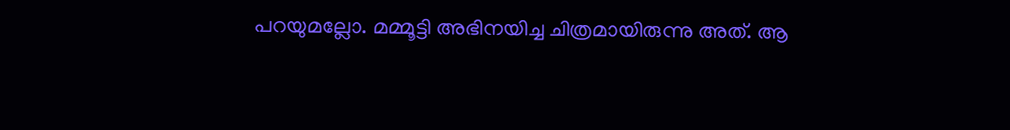പറയുമല്ലോ. മമ്മൂട്ടി അഭിനയിച്ച ചിത്രമായിരുന്നു അത്. ആ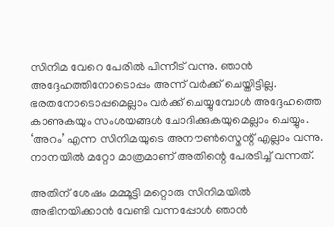സിനിമ വേറെ പേരില്‍ പിന്നീട് വന്നു. ഞാന്‍ അദ്ദേഹത്തിനോടൊപ്പം അന്ന് വര്‍ക്ക് ചെയ്തിട്ടില്ല. ഭരതനോടൊപ്പമെല്ലാം വര്‍ക്ക് ചെയ്യുമ്പോള്‍ അദ്ദേഹത്തെ കാണുകയും സംശയങ്ങള്‍ ചോദിക്കുകയുമെല്ലാം ചെയ്യും. ‘അറം’ എന്ന സിനിമയുടെ അനൗണ്‍സ്മെന്റ് എല്ലാം വന്നു. നാനയില്‍ മറ്റോ മാത്രമാണ് അതിന്റെ പേരടിച്ച് വന്നത്.

അതിന് ശേഷം മമ്മൂട്ടി മറ്റൊരു സിനിമയില്‍ അഭിനയിക്കാന്‍ വേണ്ടി വന്നപ്പോള്‍ ഞാന്‍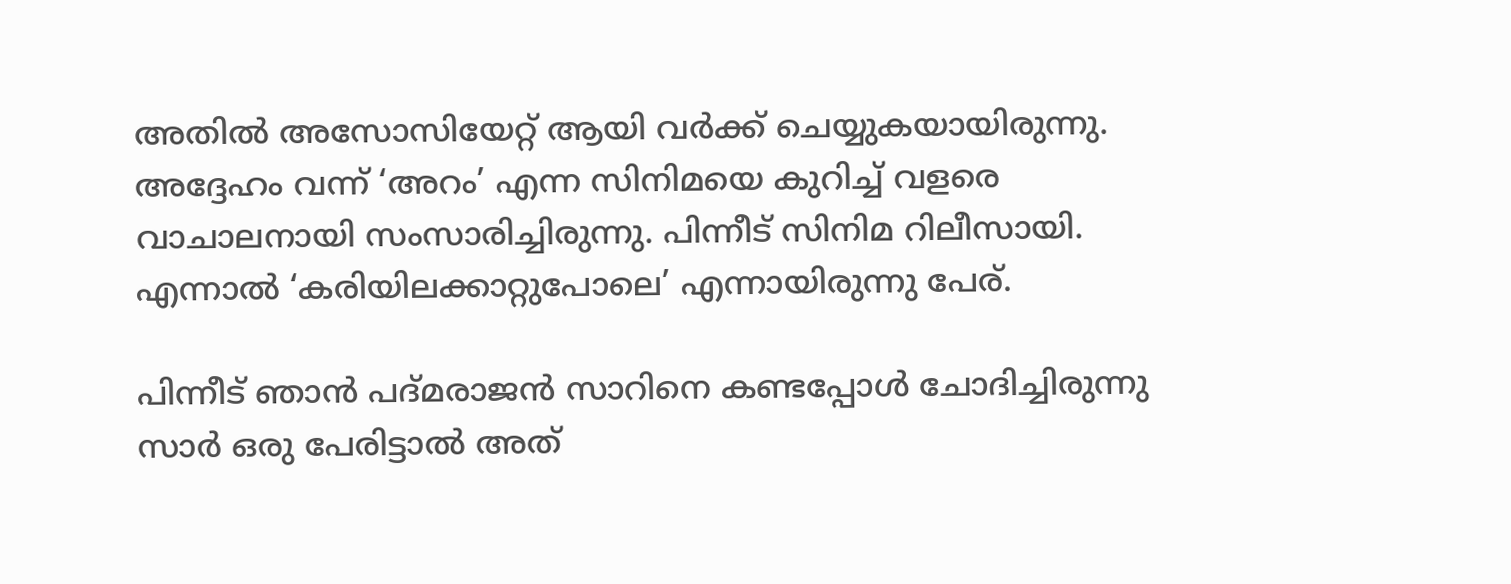അതില്‍ അസോസിയേറ്റ് ആയി വര്‍ക്ക് ചെയ്യുകയായിരുന്നു. അദ്ദേഹം വന്ന് ‘അറം’ എന്ന സിനിമയെ കുറിച്ച് വളരെ വാചാലനായി സംസാരിച്ചിരുന്നു. പിന്നീട് സിനിമ റിലീസായി. എന്നാല്‍ ‘കരിയിലക്കാറ്റുപോലെ’ എന്നായിരുന്നു പേര്.

പിന്നീട് ഞാന്‍ പദ്മരാജന്‍ സാറിനെ കണ്ടപ്പോള്‍ ചോദിച്ചിരുന്നു സാര്‍ ഒരു പേരിട്ടാല്‍ അത്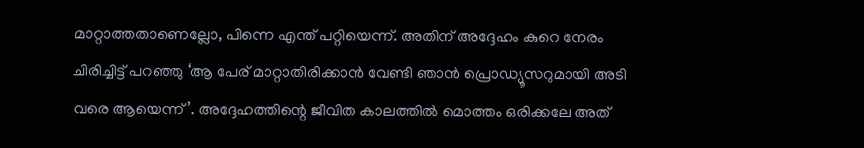മാറ്റാത്തതാണെല്ലോ, പിന്നെ എന്ത് പറ്റിയെന്ന്. അതിന് അദ്ദേഹം കുറെ നേരം ചിരിച്ചിട്ട് പറഞ്ഞു ‘ആ പേര് മാറ്റാതിരിക്കാന്‍ വേണ്ടി ഞാന്‍ പ്രൊഡ്യൂസറുമായി അടി വരെ ആയെന്ന്’. അദ്ദേഹത്തിന്റെ ജീവിത കാലത്തില്‍ മൊത്തം ഒരിക്കലേ അത്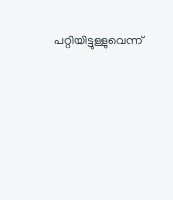പറ്റിയിട്ടുള്ളുവെന്ന്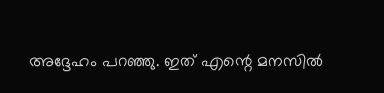അദ്ദേഹം പറഞ്ഞു. ഇത് എന്റെ മനസില്‍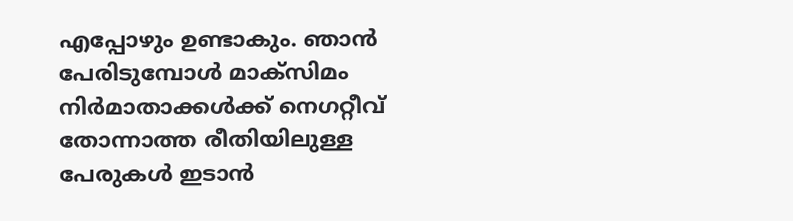എപ്പോഴും ഉണ്ടാകും. ഞാന്‍ പേരിടുമ്പോള്‍ മാക്‌സിമം നിര്‍മാതാക്കള്‍ക്ക് നെഗറ്റീവ് തോന്നാത്ത രീതിയിലുള്ള പേരുകള്‍ ഇടാന്‍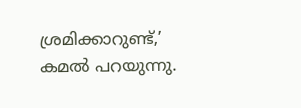ശ്രമിക്കാറുണ്ട്,’ കമല്‍ പറയുന്നു.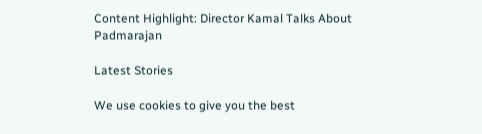Content Highlight: Director Kamal Talks About Padmarajan

Latest Stories

We use cookies to give you the best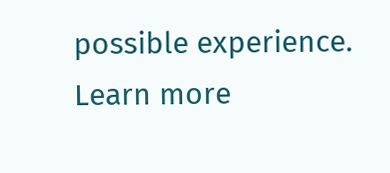possible experience. Learn more